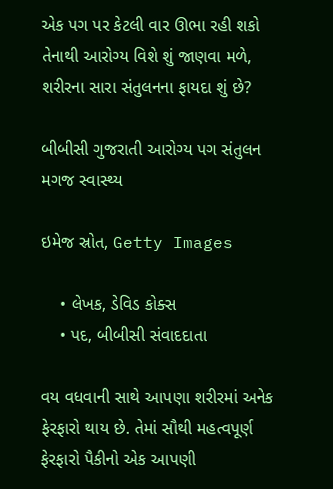એક પગ પર કેટલી વાર ઊભા રહી શકો તેનાથી આરોગ્ય વિશે શું જાણવા મળે, શરીરના સારા સંતુલનના ફાયદા શું છે?

બીબીસી ગુજરાતી આરોગ્ય પગ સંતુલન મગજ સ્વાસ્થ્ય

ઇમેજ સ્રોત, Getty Images

    • લેખક, ડેવિડ કોક્સ
    • પદ, બીબીસી સંવાદદાતા

વય વધવાની સાથે આપણા શરીરમાં અનેક ફેરફારો થાય છે. તેમાં સૌથી મહત્વપૂર્ણ ફેરફારો પૈકીનો એક આપણી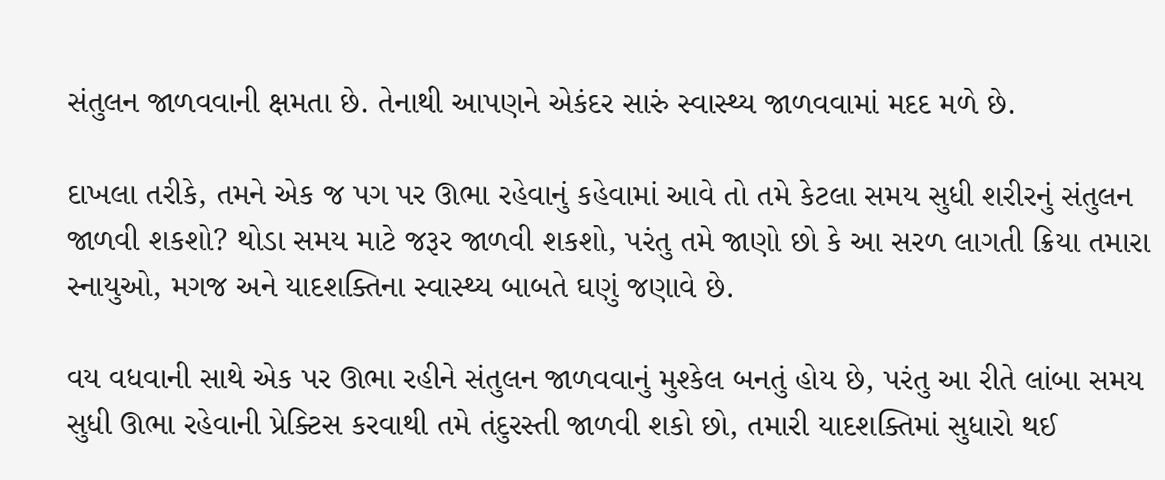સંતુલન જાળવવાની ક્ષમતા છે. તેનાથી આપણને એકંદર સારું સ્વાસ્થ્ય જાળવવામાં મદદ મળે છે.

દાખલા તરીકે, તમને એક જ પગ પર ઊભા રહેવાનું કહેવામાં આવે તો તમે કેટલા સમય સુધી શરીરનું સંતુલન જાળવી શકશો? થોડા સમય માટે જરૂર જાળવી શકશો, પરંતુ તમે જાણો છો કે આ સરળ લાગતી ક્રિયા તમારા સ્નાયુઓ, મગજ અને યાદશક્તિના સ્વાસ્થ્ય બાબતે ઘણું જણાવે છે.

વય વધવાની સાથે એક પર ઊભા રહીને સંતુલન જાળવવાનું મુશ્કેલ બનતું હોય છે, પરંતુ આ રીતે લાંબા સમય સુધી ઊભા રહેવાની પ્રેક્ટિસ કરવાથી તમે તંદુરસ્તી જાળવી શકો છો, તમારી યાદશક્તિમાં સુધારો થઈ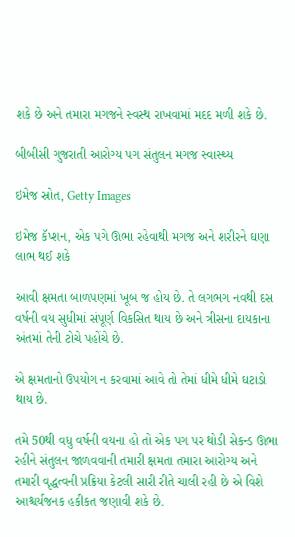શકે છે અને તમારા મગજને સ્વસ્થ રાખવામાં મદદ મળી શકે છે.

બીબીસી ગુજરાતી આરોગ્ય પગ સંતુલન મગજ સ્વાસ્થ્ય

ઇમેજ સ્રોત, Getty Images

ઇમેજ કૅપ્શન, એક પગે ઊભા રહેવાથી મગજ અને શરીરને ઘણા લાભ થઈ શકે

આવી ક્ષમતા બાળપણમાં ખૂબ જ હોય છે. તે લગભગ નવથી દસ વર્ષની વય સુધીમાં સંપૂર્ણ વિકસિત થાય છે અને ત્રીસના દાયકાના અંતમાં તેની ટોચે પહોંચે છે.

એ ક્ષમતાનો ઉપયોગ ન કરવામાં આવે તો તેમાં ધીમે ધીમે ઘટાડો થાય છે.

તમે 50થી વધુ વર્ષની વયના હો તો એક પગ પર થોડી સેકન્ડ ઊભા રહીને સંતુલન જાળવવાની તમારી ક્ષમતા તમારા આરોગ્ય અને તમારી વૃદ્ધત્વની પ્રક્રિયા કેટલી સારી રીતે ચાલી રહી છે એ વિશે આશ્ચર્યજનક હકીકત જણાવી શકે છે.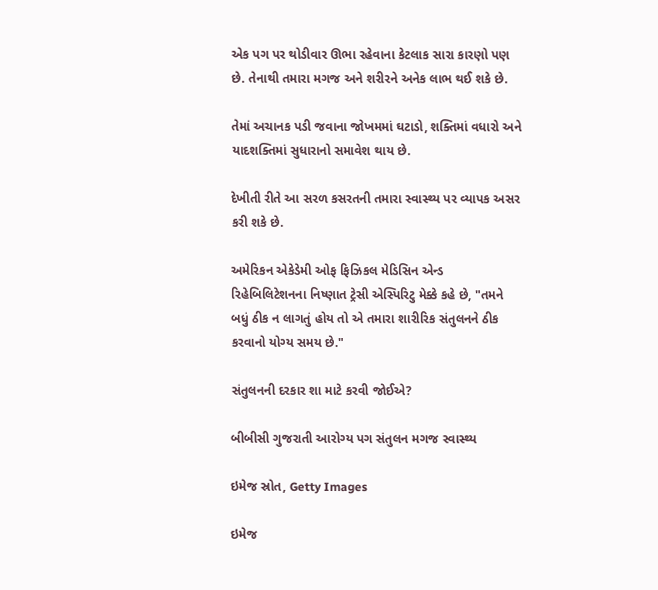એક પગ પર થોડીવાર ઊભા રહેવાના કેટલાક સારા કારણો પણ છે. તેનાથી તમારા મગજ અને શરીરને અનેક લાભ થઈ શકે છે.

તેમાં અચાનક પડી જવાના જોખમમાં ઘટાડો, શક્તિમાં વધારો અને યાદશક્તિમાં સુધારાનો સમાવેશ થાય છે.

દેખીતી રીતે આ સરળ કસરતની તમારા સ્વાસ્થ્ય પર વ્યાપક અસર કરી શકે છે.

અમેરિકન એકેડેમી ઓફ ફિઝિકલ મેડિસિન એન્ડ રિહેબિલિટેશનના નિષ્ણાત ટ્રેસી એસ્પિરિટુ મેક્કે કહે છે, "તમને બધું ઠીક ન લાગતું હોય તો એ તમારા શારીરિક સંતુલનને ઠીક કરવાનો યોગ્ય સમય છે."

સંતુલનની દરકાર શા માટે કરવી જોઈએ?

બીબીસી ગુજરાતી આરોગ્ય પગ સંતુલન મગજ સ્વાસ્થ્ય

ઇમેજ સ્રોત, Getty Images

ઇમેજ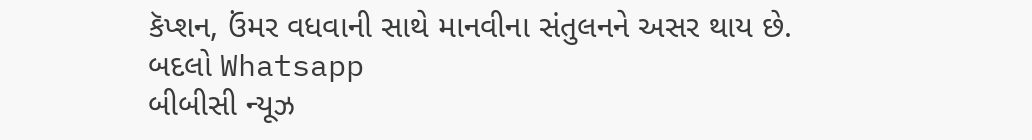કૅપ્શન, ઉંમર વધવાની સાથે માનવીના સંતુલનને અસર થાય છે.
બદલો Whatsapp
બીબીસી ન્યૂઝ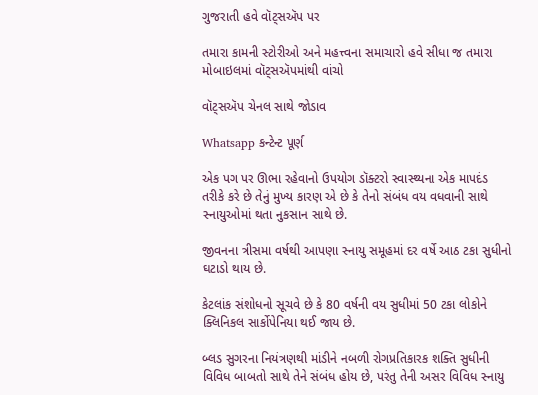ગુજરાતી હવે વૉટ્સઍપ પર

તમારા કામની સ્ટોરીઓ અને મહત્ત્વના સમાચારો હવે સીધા જ તમારા મોબાઇલમાં વૉટ્સઍપમાંથી વાંચો

વૉટ્સઍપ ચેનલ સાથે જોડાવ

Whatsapp કન્ટેન્ટ પૂર્ણ

એક પગ પર ઊભા રહેવાનો ઉપયોગ ડૉક્ટરો સ્વાસ્થ્યના એક માપદંડ તરીકે કરે છે તેનું મુખ્ય કારણ એ છે કે તેનો સંબંધ વય વધવાની સાથે સ્નાયુઓમાં થતા નુકસાન સાથે છે.

જીવનના ત્રીસમા વર્ષથી આપણા સ્નાયુ સમૂહમાં દર વર્ષે આઠ ટકા સુધીનો ઘટાડો થાય છે.

કેટલાંક સંશોધનો સૂચવે છે કે 80 વર્ષની વય સુધીમાં 50 ટકા લોકોને ક્લિનિકલ સાર્કોપેનિયા થઈ જાય છે.

બ્લડ સુગરના નિયંત્રણથી માંડીને નબળી રોગપ્રતિકારક શક્તિ સુધીની વિવિધ બાબતો સાથે તેને સંબંધ હોય છે, પરંતુ તેની અસર વિવિધ સ્નાયુ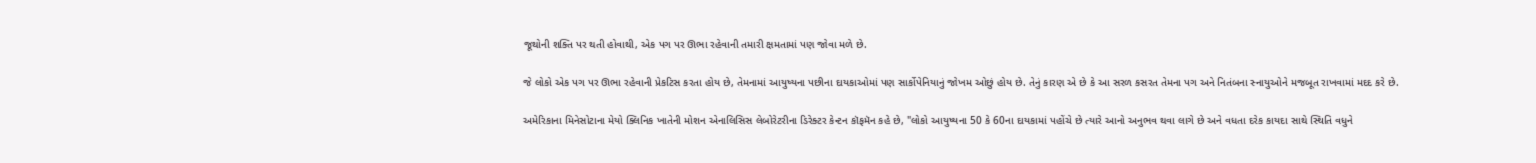જૂથોની શક્તિ પર થતી હોવાથી, એક પગ પર ઊભા રહેવાની તમારી ક્ષમતામાં પણ જોવા મળે છે.

જે લોકો એક પગ પર ઊભા રહેવાની પ્રેકટિસ કરતા હોય છે, તેમનામાં આયુષ્યના પછીના દાયકાઓમાં પણ સાર્કોપેનિયાનું જોખમ ઓછું હોય છે. તેનું કારણ એ છે કે આ સરળ કસરત તેમના પગ અને નિતંબના સ્નાયુઓને મજબૂત રાખવામાં મદદ કરે છે.

અમેરિકાના મિનેસોટાના મેયો ક્લિનિક ખાતેની મોશન એનાલિસિસ લેબોરેટરીના ડિરેક્ટર કેન્ટન કૉફમૅન કહે છે, "લોકો આયુષ્યના 50 કે 60ના દાયકામાં પહોંચે છે ત્યારે આનો અનુભવ થવા લાગે છે અને વધતા દરેક કાયદા સાથે સ્થિતિ વધુને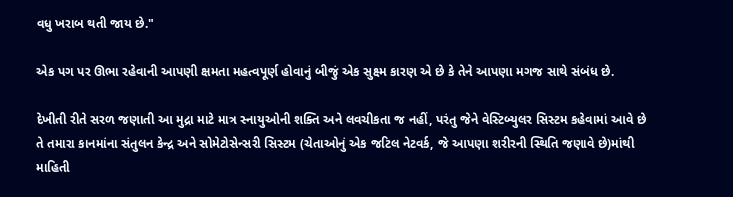વધુ ખરાબ થતી જાય છે."

એક પગ પર ઊભા રહેવાની આપણી ક્ષમતા મહત્વપૂર્ણ હોવાનું બીજું એક સુક્ષ્મ કારણ એ છે કે તેને આપણા મગજ સાથે સંબંધ છે.

દેખીતી રીતે સરળ જણાતી આ મુદ્રા માટે માત્ર સ્નાયુઓની શક્તિ અને લવચીકતા જ નહીં, પરંતુ જેને વેસ્ટિબ્યુલર સિસ્ટમ કહેવામાં આવે છે તે તમારા કાનમાંના સંતુલન કેન્દ્ર અને સોમેટોસેન્સરી સિસ્ટમ (ચેતાઓનું એક જટિલ નેટવર્ક, જે આપણા શરીરની સ્થિતિ જણાવે છે)માંથી માહિતી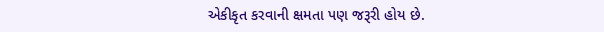એકીકૃત કરવાની ક્ષમતા પણ જરૂરી હોય છે.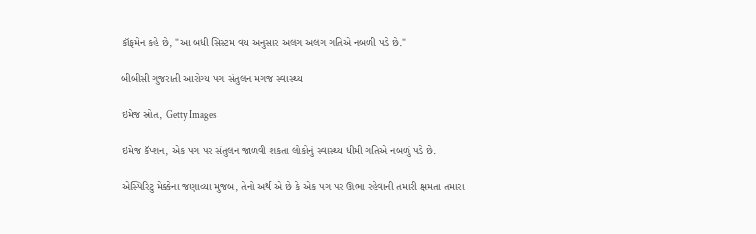કૉફમેન કહે છે, "આ બધી સિસ્ટમ વય અનુસાર અલગ અલગ ગતિએ નબળી પડે છે."

બીબીસી ગુજરાતી આરોગ્ય પગ સંતુલન મગજ સ્વાસ્થ્ય

ઇમેજ સ્રોત, Getty Images

ઇમેજ કૅપ્શન, એક પગ પર સંતુલન જાળવી શકતા લોકોનું સ્વાસ્થ્ય ધીમી ગતિએ નબળું પડે છે.

એસ્પિરિટુ મેક્કેના જણાવ્યા મુજબ, તેનો અર્થ એ છે કે એક પગ પર ઊભા રહેવાની તમારી ક્ષમતા તમારા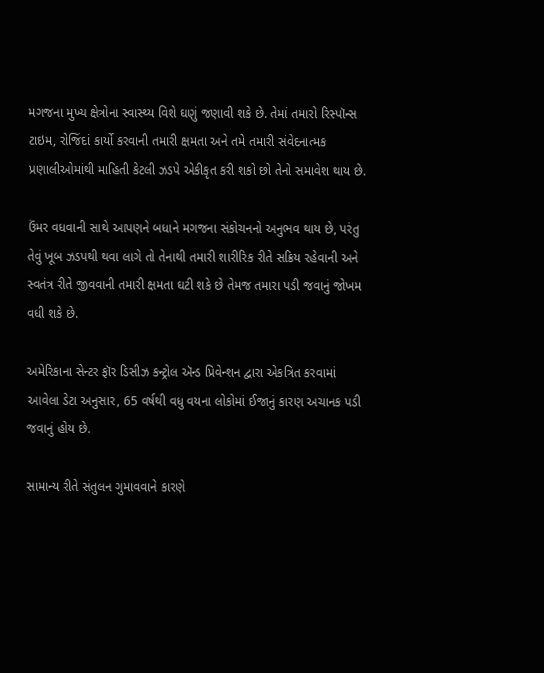મગજના મુખ્ય ક્ષેત્રોના સ્વાસ્થ્ય વિશે ઘણું જણાવી શકે છે. તેમાં તમારો રિસ્પૉન્સ ટાઇમ, રોજિંદાં કાર્યો કરવાની તમારી ક્ષમતા અને તમે તમારી સંવેદનાત્મક પ્રણાલીઓમાંથી માહિતી કેટલી ઝડપે એકીકૃત કરી શકો છો તેનો સમાવેશ થાય છે.

ઉંમર વધવાની સાથે આપણને બધાને મગજના સંકોચનનો અનુભવ થાય છે, પરંતુ તેવું ખૂબ ઝડપથી થવા લાગે તો તેનાથી તમારી શારીરિક રીતે સક્રિય રહેવાની અને સ્વતંત્ર રીતે જીવવાની તમારી ક્ષમતા ઘટી શકે છે તેમજ તમારા પડી જવાનું જોખમ વધી શકે છે.

અમેરિકાના સેન્ટર ફૉર ડિસીઝ કન્ટ્રોલ ઍન્ડ પ્રિવેન્શન દ્વારા એકત્રિત કરવામાં આવેલા ડેટા અનુસાર, 65 વર્ષથી વધુ વયના લોકોમાં ઈજાનું કારણ અચાનક પડી જવાનું હોય છે.

સામાન્ય રીતે સંતુલન ગુમાવવાને કારણે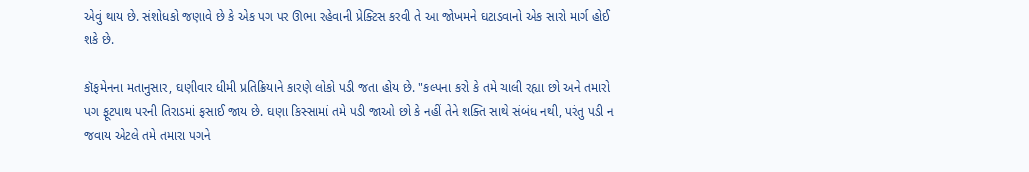એવું થાય છે. સંશોધકો જણાવે છે કે એક પગ પર ઊભા રહેવાની પ્રેક્ટિસ કરવી તે આ જોખમને ઘટાડવાનો એક સારો માર્ગ હોઈ શકે છે.

કૉફમેનના મતાનુસાર, ઘણીવાર ધીમી પ્રતિક્રિયાને કારણે લોકો પડી જતા હોય છે. "કલ્પના કરો કે તમે ચાલી રહ્યા છો અને તમારો પગ ફૂટપાથ પરની તિરાડમાં ફસાઈ જાય છે. ઘણા કિસ્સામાં તમે પડી જાઓ છો કે નહીં તેને શક્તિ સાથે સંબંધ નથી, પરંતુ પડી ન જવાય એટલે તમે તમારા પગને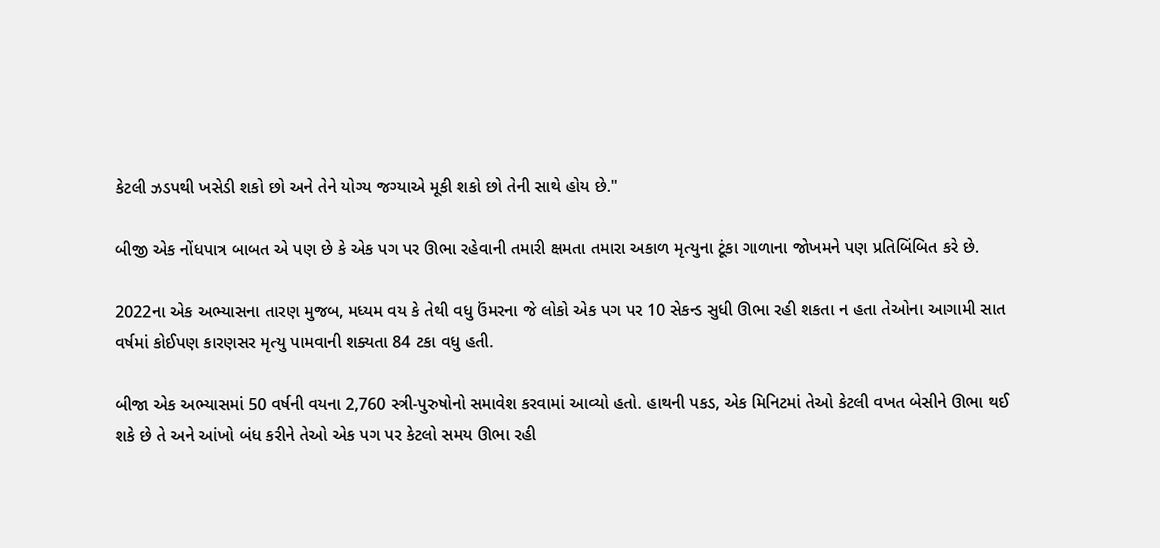કેટલી ઝડપથી ખસેડી શકો છો અને તેને યોગ્ય જગ્યાએ મૂકી શકો છો તેની સાથે હોય છે."

બીજી એક નોંધપાત્ર બાબત એ પણ છે કે એક પગ પર ઊભા રહેવાની તમારી ક્ષમતા તમારા અકાળ મૃત્યુના ટૂંકા ગાળાના જોખમને પણ પ્રતિબિંબિત કરે છે.

2022ના એક અભ્યાસના તારણ મુજબ, મધ્યમ વય કે તેથી વધુ ઉંમરના જે લોકો એક પગ પર 10 સેકન્ડ સુધી ઊભા રહી શકતા ન હતા તેઓના આગામી સાત વર્ષમાં કોઈપણ કારણસર મૃત્યુ પામવાની શક્યતા 84 ટકા વધુ હતી.

બીજા એક અભ્યાસમાં 50 વર્ષની વયના 2,760 સ્ત્રી-પુરુષોનો સમાવેશ કરવામાં આવ્યો હતો. હાથની પકડ, એક મિનિટમાં તેઓ કેટલી વખત બેસીને ઊભા થઈ શકે છે તે અને આંખો બંધ કરીને તેઓ એક પગ પર કેટલો સમય ઊભા રહી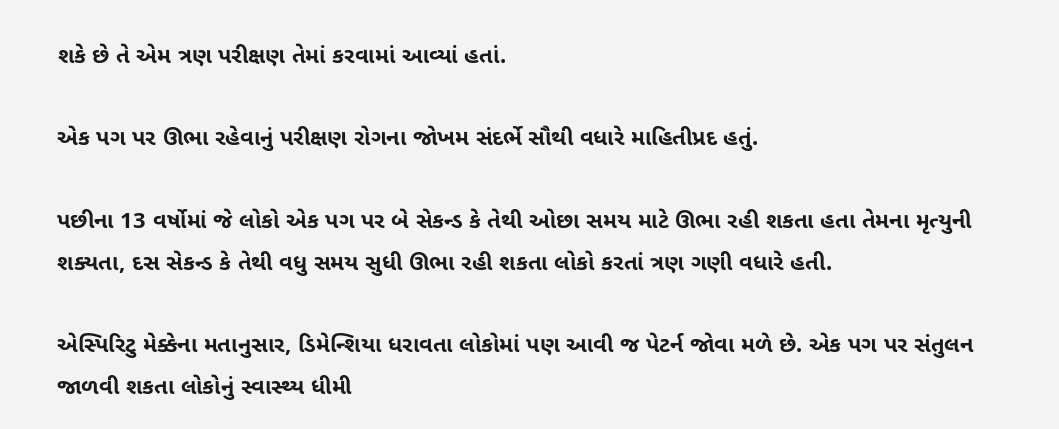શકે છે તે એમ ત્રણ પરીક્ષણ તેમાં કરવામાં આવ્યાં હતાં.

એક પગ પર ઊભા રહેવાનું પરીક્ષણ રોગના જોખમ સંદર્ભે સૌથી વધારે માહિતીપ્રદ હતું.

પછીના 13 વર્ષોમાં જે લોકો એક પગ પર બે સેકન્ડ કે તેથી ઓછા સમય માટે ઊભા રહી શકતા હતા તેમના મૃત્યુની શક્યતા, દસ સેકન્ડ કે તેથી વધુ સમય સુધી ઊભા રહી શકતા લોકો કરતાં ત્રણ ગણી વધારે હતી.

એસ્પિરિટુ મેક્કેના મતાનુસાર, ડિમેન્શિયા ધરાવતા લોકોમાં પણ આવી જ પેટર્ન જોવા મળે છે. એક પગ પર સંતુલન જાળવી શકતા લોકોનું સ્વાસ્થ્ય ધીમી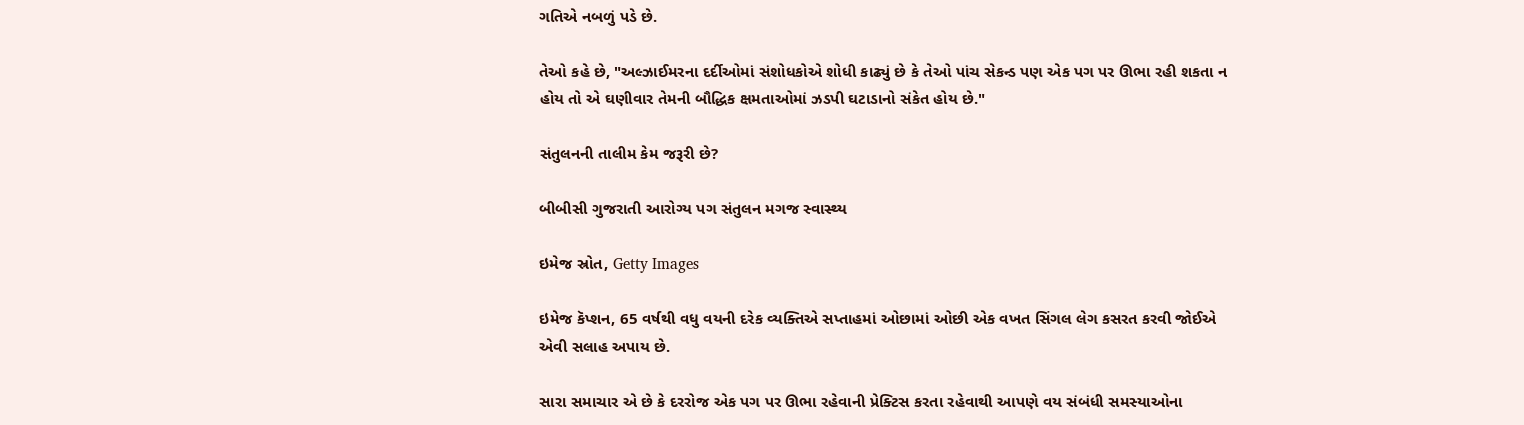ગતિએ નબળું પડે છે.

તેઓ કહે છે, "અલ્ઝાઈમરના દર્દીઓમાં સંશોધકોએ શોધી કાઢ્યું છે કે તેઓ પાંચ સેકન્ડ પણ એક પગ પર ઊભા રહી શકતા ન હોય તો એ ઘણીવાર તેમની બૌદ્ધિક ક્ષમતાઓમાં ઝડપી ઘટાડાનો સંકેત હોય છે."

સંતુલનની તાલીમ કેમ જરૂરી છે?

બીબીસી ગુજરાતી આરોગ્ય પગ સંતુલન મગજ સ્વાસ્થ્ય

ઇમેજ સ્રોત, Getty Images

ઇમેજ કૅપ્શન, 65 વર્ષથી વધુ વયની દરેક વ્યક્તિએ સપ્તાહમાં ઓછામાં ઓછી એક વખત સિંગલ લેગ કસરત કરવી જોઈએ એવી સલાહ અપાય છે.

સારા સમાચાર એ છે કે દરરોજ એક પગ પર ઊભા રહેવાની પ્રેક્ટિસ કરતા રહેવાથી આપણે વય સંબંધી સમસ્યાઓના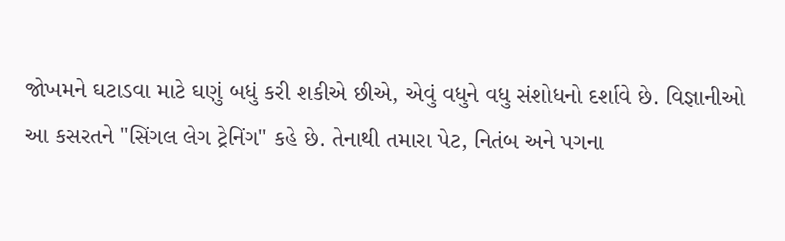જોખમને ઘટાડવા માટે ઘણું બધું કરી શકીએ છીએ, એવું વધુને વધુ સંશોધનો દર્શાવે છે. વિજ્ઞાનીઓ આ કસરતને "સિંગલ લેગ ટ્રેનિંગ" કહે છે. તેનાથી તમારા પેટ, નિતંબ અને પગના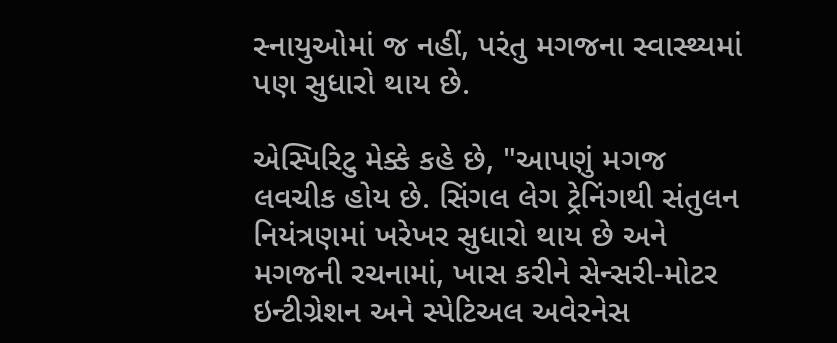સ્નાયુઓમાં જ નહીં, પરંતુ મગજના સ્વાસ્થ્યમાં પણ સુધારો થાય છે.

એસ્પિરિટુ મેક્કે કહે છે, "આપણું મગજ લવચીક હોય છે. સિંગલ લેગ ટ્રેનિંગથી સંતુલન નિયંત્રણમાં ખરેખર સુધારો થાય છે અને મગજની રચનામાં, ખાસ કરીને સેન્સરી-મોટર ઇન્ટીગ્રેશન અને સ્પેટિઅલ અવેરનેસ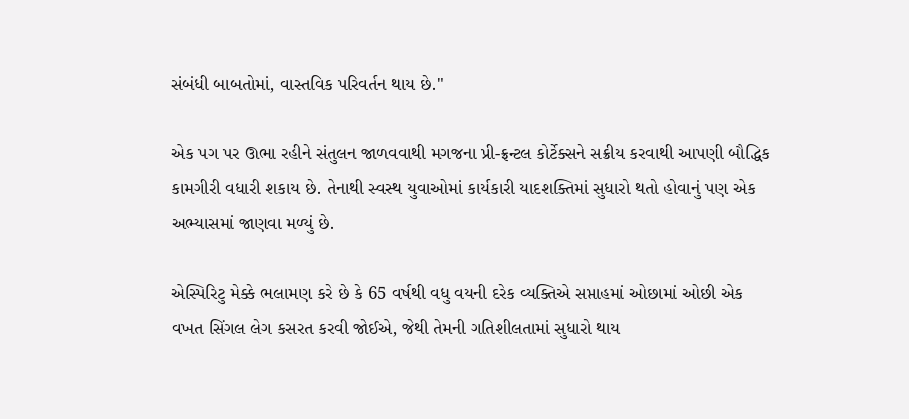સંબંધી બાબતોમાં, વાસ્તવિક પરિવર્તન થાય છે."

એક પગ પર ઊભા રહીને સંતુલન જાળવવાથી મગજના પ્રી-ફ્રન્ટલ કોર્ટેક્સને સક્રીય કરવાથી આપણી બૌદ્ધિક કામગીરી વધારી શકાય છે. તેનાથી સ્વસ્થ યુવાઓમાં કાર્યકારી યાદશક્તિમાં સુધારો થતો હોવાનું પણ એક અભ્યાસમાં જાણવા મળ્યું છે.

એસ્પિરિટુ મેક્કે ભલામણ કરે છે કે 65 વર્ષથી વધુ વયની દરેક વ્યક્તિએ સપ્તાહમાં ઓછામાં ઓછી એક વખત સિંગલ લેગ કસરત કરવી જોઈએ, જેથી તેમની ગતિશીલતામાં સુધારો થાય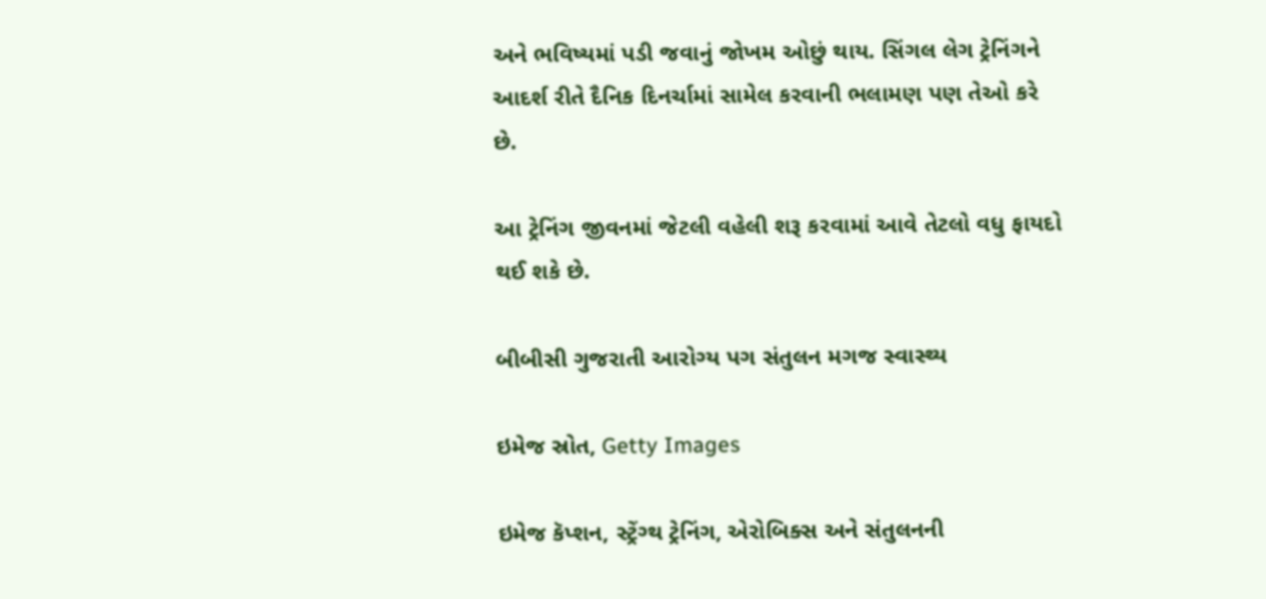અને ભવિષ્યમાં પડી જવાનું જોખમ ઓછું થાય. સિંગલ લેગ ટ્રેનિંગને આદર્શ રીતે દૈનિક દિનર્ચામાં સામેલ કરવાની ભલામણ પણ તેઓ કરે છે.

આ ટ્રેનિંગ જીવનમાં જેટલી વહેલી શરૂ કરવામાં આવે તેટલો વધુ ફાયદો થઈ શકે છે.

બીબીસી ગુજરાતી આરોગ્ય પગ સંતુલન મગજ સ્વાસ્થ્ય

ઇમેજ સ્રોત, Getty Images

ઇમેજ કૅપ્શન, સ્ટ્રેંગ્થ ટ્રેનિંગ, એરોબિક્સ અને સંતુલનની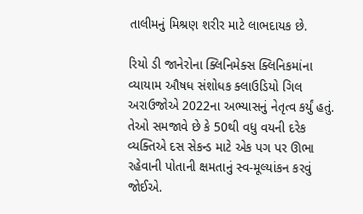તાલીમનું મિશ્રણ શરીર માટે લાભદાયક છે.

રિયો ડી જાનેરોના ક્લિનિમેક્સ ક્લિનિકમાંના વ્યાયામ ઔષધ સંશોધક ક્લાઉડિયો ગિલ અરાઉજોએ 2022ના અભ્યાસનું નેતૃત્વ કર્યું હતું. તેઓ સમજાવે છે કે 50થી વધુ વયની દરેક વ્યક્તિએ દસ સેકન્ડ માટે એક પગ પર ઊભા રહેવાની પોતાની ક્ષમતાનું સ્વ-મૂલ્યાંકન કરવું જોઈએ.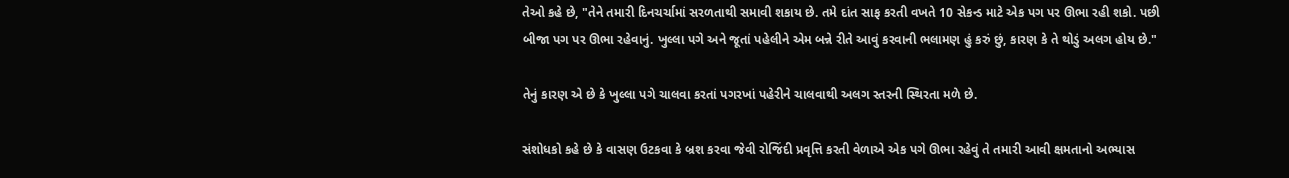તેઓ કહે છે, "તેને તમારી દિનચર્ચામાં સરળતાથી સમાવી શકાય છે. તમે દાંત સાફ કરતી વખતે 10 સેકન્ડ માટે એક પગ પર ઊભા રહી શકો. પછી બીજા પગ પર ઊભા રહેવાનું. ખુલ્લા પગે અને જૂતાં પહેલીને એમ બન્ને રીતે આવું કરવાની ભલામણ હું કરું છું, કારણ કે તે થોડું અલગ હોય છે."

તેનું કારણ એ છે કે ખુલ્લા પગે ચાલવા કરતાં પગરખાં પહેરીને ચાલવાથી અલગ સ્તરની સ્થિરતા મળે છે.

સંશોધકો કહે છે કે વાસણ ઉટકવા કે બ્રશ કરવા જેવી રોજિંદી પ્રવૃત્તિ કરતી વેળાએ એક પગે ઊભા રહેવું તે તમારી આવી ક્ષમતાનો અભ્યાસ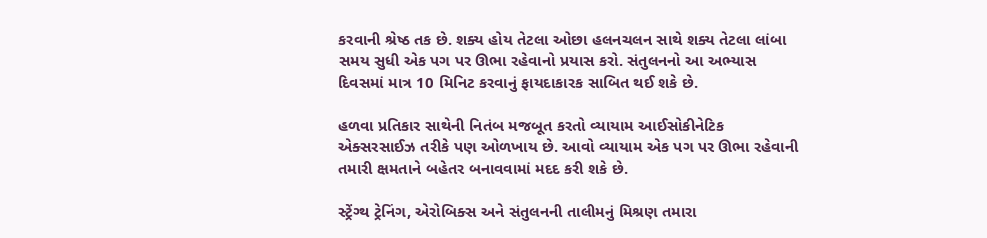કરવાની શ્રેષ્ઠ તક છે. શક્ય હોય તેટલા ઓછા હલનચલન સાથે શક્ય તેટલા લાંબા સમય સુધી એક પગ પર ઊભા રહેવાનો પ્રયાસ કરો. સંતુલનનો આ અભ્યાસ દિવસમાં માત્ર 10 મિનિટ કરવાનું ફાયદાકારક સાબિત થઈ શકે છે.

હળવા પ્રતિકાર સાથેની નિતંબ મજબૂત કરતો વ્યાયામ આઈસોકીનેટિક એક્સરસાઈઝ તરીકે પણ ઓળખાય છે. આવો વ્યાયામ એક પગ પર ઊભા રહેવાની તમારી ક્ષમતાને બહેતર બનાવવામાં મદદ કરી શકે છે.

સ્ટ્રેંગ્થ ટ્રેનિંગ, એરોબિક્સ અને સંતુલનની તાલીમનું મિશ્રણ તમારા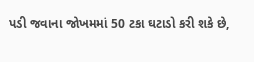પડી જવાના જોખમમાં 50 ટકા ઘટાડો કરી શકે છે,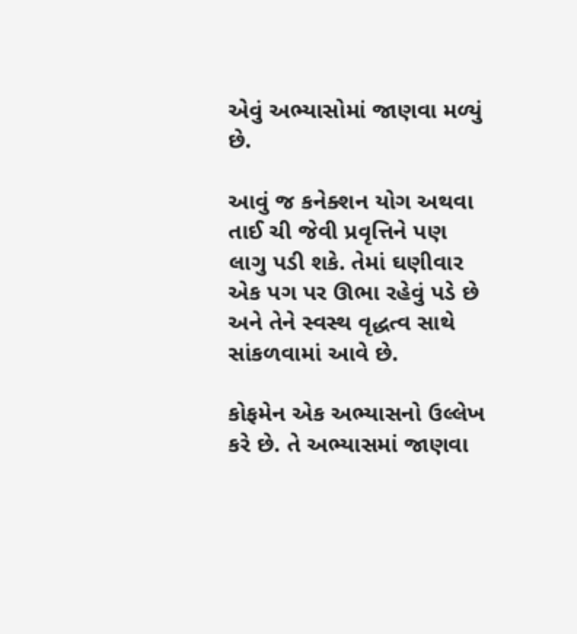એવું અભ્યાસોમાં જાણવા મળ્યું છે.

આવું જ કનેક્શન યોગ અથવા તાઈ ચી જેવી પ્રવૃત્તિને પણ લાગુ પડી શકે. તેમાં ઘણીવાર એક પગ પર ઊભા રહેવું પડે છે અને તેને સ્વસ્થ વૃદ્ધત્વ સાથે સાંકળવામાં આવે છે.

કોફમેન એક અભ્યાસનો ઉલ્લેખ કરે છે. તે અભ્યાસમાં જાણવા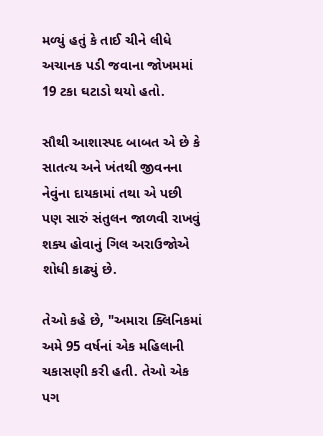મળ્યું હતું કે તાઈ ચીને લીધે અચાનક પડી જવાના જોખમમાં 19 ટકા ઘટાડો થયો હતો.

સૌથી આશાસ્પદ બાબત એ છે કે સાતત્ય અને ખંતથી જીવનના નેવુંના દાયકામાં તથા એ પછી પણ સારું સંતુલન જાળવી રાખવું શક્ય હોવાનું ગિલ અરાઉજોએ શોધી કાઢ્યું છે.

તેઓ કહે છે, "અમારા ક્લિનિકમાં અમે 95 વર્ષનાં એક મહિલાની ચકાસણી કરી હતી. તેઓ એક પગ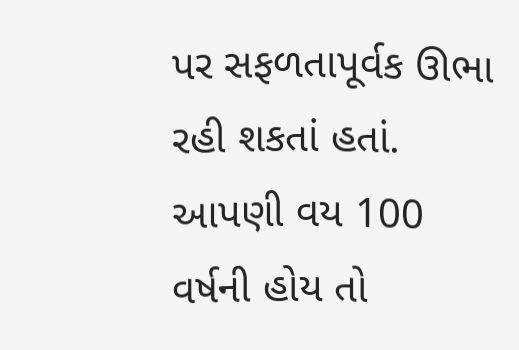પર સફળતાપૂર્વક ઊભા રહી શકતાં હતાં. આપણી વય 100 વર્ષની હોય તો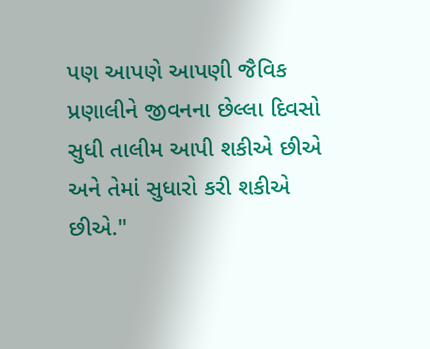પણ આપણે આપણી જૈવિક પ્રણાલીને જીવનના છેલ્લા દિવસો સુધી તાલીમ આપી શકીએ છીએ અને તેમાં સુધારો કરી શકીએ છીએ."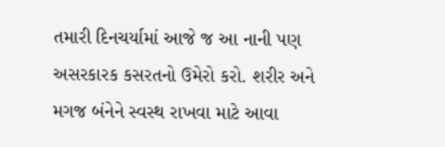તમારી દિનચર્યામાં આજે જ આ નાની પણ અસરકારક કસરતનો ઉમેરો કરો. શરીર અને મગજ બંનેને સ્વસ્થ રાખવા માટે આવા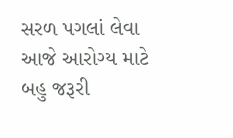સરળ પગલાં લેવા આજે આરોગ્ય માટે બહુ જરૂરી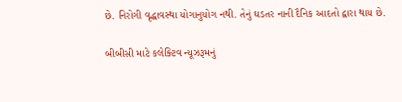છે. નિરોગી વૃદ્ધાવસ્થા યોગાનુયોગ નથી. તેનું ઘડતર નાની દૈનિક આદતો દ્વારા થાય છે.

બીબીસી માટે કલેક્ટિવ ન્યૂઝરૂમનું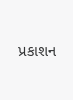પ્રકાશન